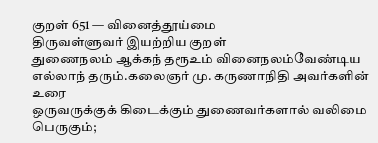குறள் 651 — வினைத்தூய்மை
திருவள்ளுவர் இயற்றிய குறள்
துணைநலம் ஆக்கந் தரூஉம் வினைநலம்வேண்டிய எல்லாந் தரும்.கலைஞர் மு. கருணாநிதி அவர்களின் உரை
ஒருவருக்குக் கிடைக்கும் துணைவர்களால் வலிமை பெருகும்;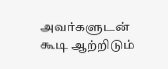அவர்களுடன் கூடி ஆற்றிடும்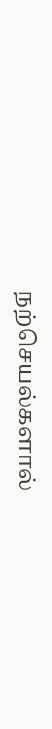நற்செயல்களால்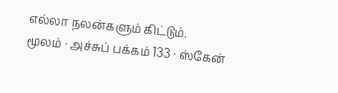எல்லா நலன்களும் கிட்டும்.
மூலம் · அச்சுப் பக்கம் 133 · ஸ்கேன்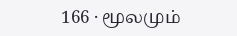166 · மூலமும்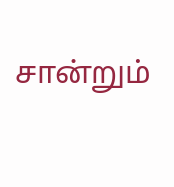சான்றும்